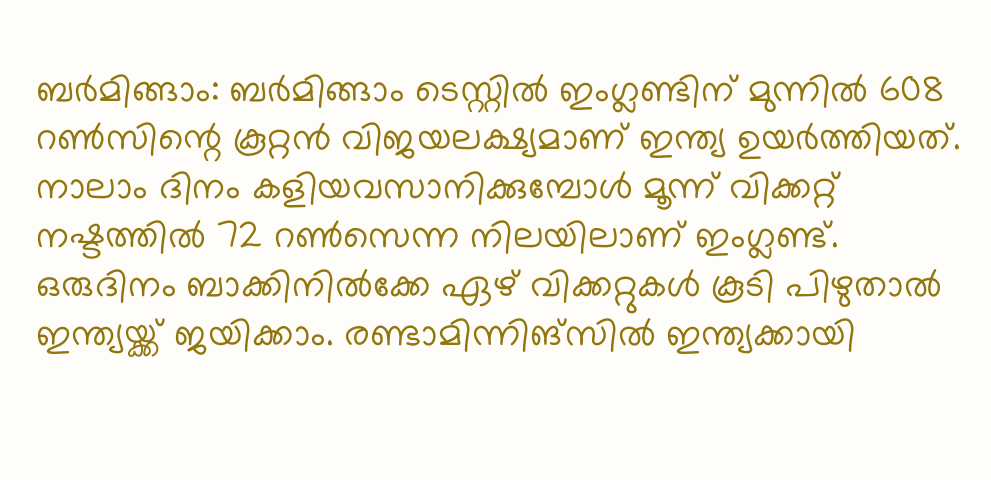ബര്‍മിങ്ങാം: ബർമിങ്ങാം ടെസ്റ്റിൽ ഇംഗ്ലണ്ടിന് മുന്നിൽ 608 റൺസിന്റെ കൂറ്റൻ വിജയലക്ഷ്യമാണ് ഇന്ത്യ ഉയർത്തിയത്. നാലാം ദിനം കളിയവസാനിക്കുമ്പോൾ മൂന്ന് വിക്കറ്റ് നഷ്ടത്തിൽ 72 റൺസെന്ന നിലയിലാണ് ഇംഗ്ലണ്ട്. ഒരുദിനം ബാക്കിനിൽക്കേ ഏഴ് വിക്കറ്റുകൾ കൂടി പിഴുതാൽ ഇന്ത്യയ്ക്ക് ജയിക്കാം. രണ്ടാമിന്നിങ്സിൽ ഇന്ത്യക്കായി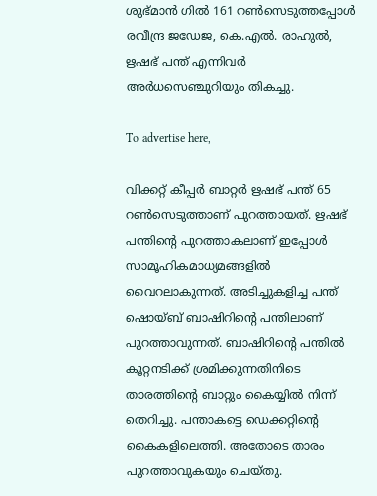ശുഭ്മാൻ ഗിൽ 161 റൺസെടുത്തപ്പോൾ  രവീന്ദ്ര ജഡേജ, കെ.എൽ. രാഹുൽ, ഋഷഭ് പന്ത് എന്നിവർ അർധസെഞ്ചുറിയും തികച്ചു.

To advertise here,

വിക്കറ്റ് കീപ്പർ ബാറ്റർ ഋഷഭ് പന്ത് 65 റൺസെടുത്താണ് പുറത്തായത്. ഋഷഭ് പന്തിന്റെ പുറത്താകലാണ് ഇപ്പോൾ സാമൂഹികമാധ്യമങ്ങളിൽ വൈറലാകുന്നത്. അടിച്ചുകളിച്ച പന്ത് ഷൊയ്ബ് ബാഷിറിന്റെ പന്തിലാണ് പുറത്താവുന്നത്. ബാഷിറിന്റെ പന്തിൽ കൂറ്റനടിക്ക് ശ്രമിക്കുന്നതിനിടെ താരത്തിന്റെ ബാറ്റും കൈയ്യിൽ നിന്ന് തെറിച്ചു. പന്താകട്ടെ ഡെക്കറ്റിന്റെ കൈകളിലെത്തി. അതോടെ താരം പുറത്താവുകയും ചെയ്തു.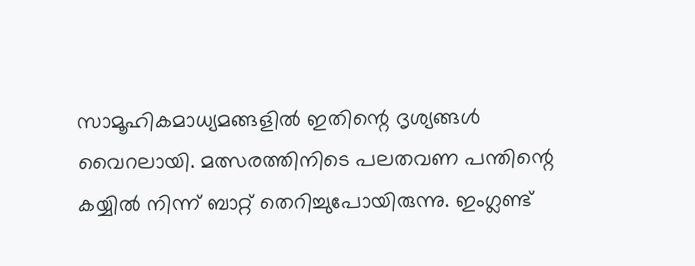സാമൂഹികമാധ്യമങ്ങളിൽ ഇതിന്റെ ദൃശ്യങ്ങൾ വൈറലായി. മത്സരത്തിനിടെ പലതവണ പന്തിന്റെ കയ്യിൽ നിന്ന് ബാറ്റ് തെറിച്ചുപോയിരുന്നു. ഇംഗ്ലണ്ട്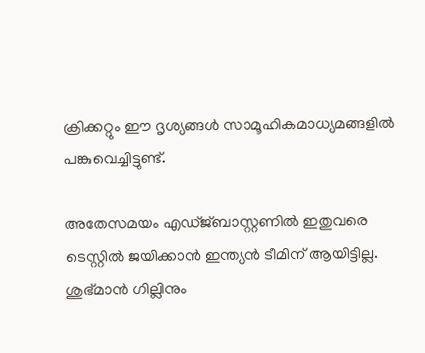ക്രിക്കറ്റും ഈ ദൃശ്യങ്ങൾ സാമൂഹികമാധ്യമങ്ങളിൽ പങ്കുവെച്ചിട്ടുണ്ട്.

അതേസമയം എഡ്ജ്ബാസ്റ്റണിൽ ഇതുവരെ ടെസ്റ്റിൽ ജയിക്കാൻ ഇന്ത്യൻ ടീമിന് ആയിട്ടില്ല. ശുഭ്മാൻ ഗില്ലിനും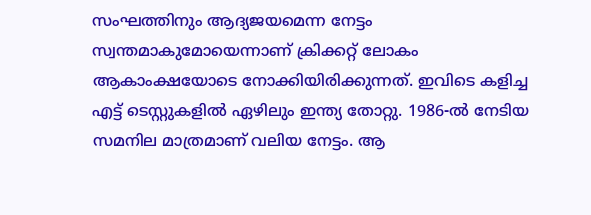സംഘത്തിനും ആദ്യജയമെന്ന നേട്ടം സ്വന്തമാകുമോയെന്നാണ് ക്രിക്കറ്റ് ലോകം ആകാംക്ഷയോടെ നോക്കിയിരിക്കുന്നത്. ഇവിടെ കളിച്ച എട്ട് ടെസ്റ്റുകളിൽ ഏഴിലും ഇന്ത്യ തോറ്റു. 1986-ൽ നേടിയ സമനില മാത്രമാണ് വലിയ നേട്ടം. ആ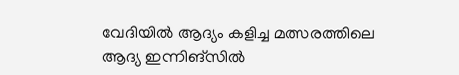വേദിയിൽ ആദ്യം കളിച്ച മത്സരത്തിലെ ആദ്യ ഇന്നിങ്‌സിൽ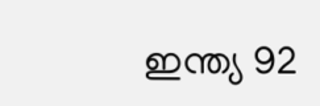ഇന്ത്യ 92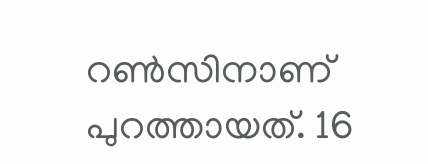റൺസിനാണ് പുറത്തായത്. 16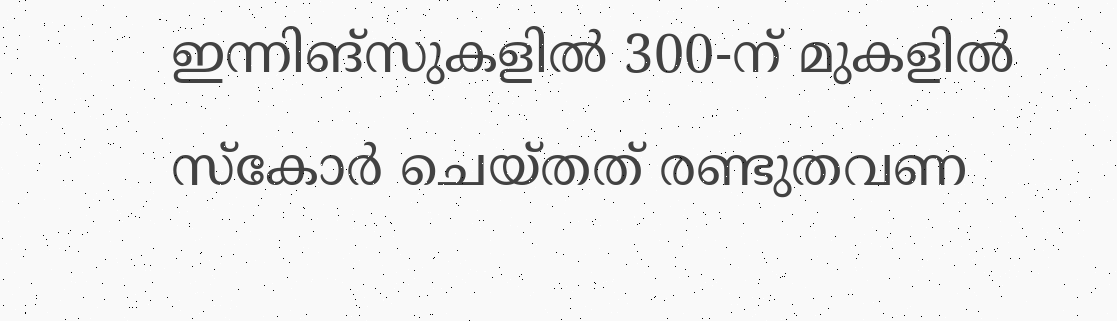ഇന്നിങ്‌സുകളിൽ 300-ന് മുകളിൽ സ്കോർ ചെയ്തത് രണ്ടുതവണ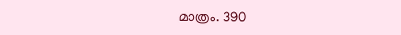മാത്രം. 390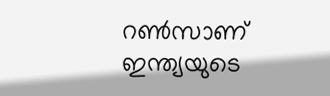റൺസാണ് ഇന്ത്യയുടെ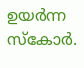ഉയർന്ന സ്കോർ.